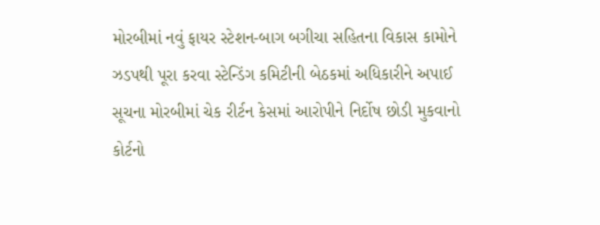મોરબીમાં નવું ફાયર સ્ટેશન-બાગ બગીચા સહિતના વિકાસ કામોને ઝડપથી પૂરા કરવા સ્ટેન્ડિંગ કમિટીની બેઠકમાં અધિકારીને અપાઈ સૂચના મોરબીમાં ચેક રીર્ટન કેસમાં આરોપીને નિર્દોષ છોડી મુકવાનો કોર્ટનો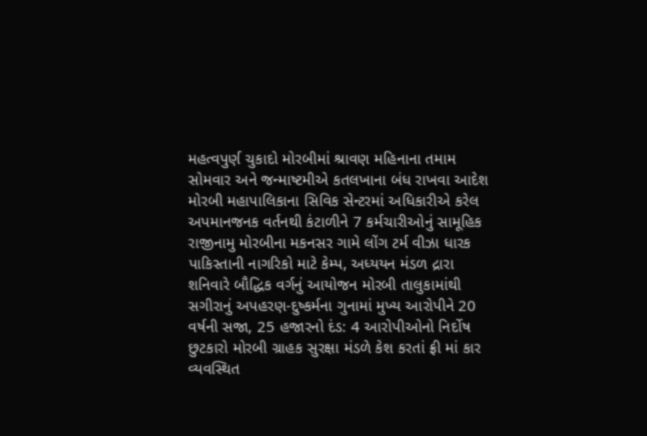મહત્વપુર્ણ ચુકાદો મોરબીમાં શ્રાવણ મહિનાના તમામ સોમવાર અને જન્માષ્ટમીએ કતલખાના બંધ રાખવા આદેશ મોરબી મહાપાલિકાના સિવિક સેન્ટરમાં અધિકારીએ કરેલ અપમાનજનક વર્તનથી કંટાળીને 7 કર્મચારીઓનું સામૂહિક રાજીનામુ મોરબીના મકનસર ગામે લોંગ ટર્મ વીઝા ધારક પાકિસ્તાની નાગરિકો માટે કેમ્પ, અધ્યયન મંડળ દ્રારા શનિવારે બૌદ્ધિક વર્ગનું આયોજન મોરબી તાલુકામાંથી સગીરાનું અપહરણ-દુષ્કર્મના ગુનામાં મુખ્ય આરોપીને 20 વર્ષની સજા, 25 હજારનો દંડ: 4 આરોપીઓનો નિર્દોષ છુટકારો મોરબી ગ્રાહક સુરક્ષા મંડળે કેશ કરતાં ફ્રી માં કાર વ્યવસ્થિત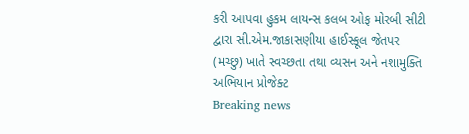કરી આપવા હુકમ લાયન્સ કલબ ઓફ મોરબી સીટી દ્વારા સી.એમ.જાકાસણીયા હાઈસ્કૂલ જેતપર (મચ્છુ) ખાતે સ્વચ્છતા તથા વ્યસન અને નશામુક્તિ અભિયાન પ્રોજેક્ટ
Breaking news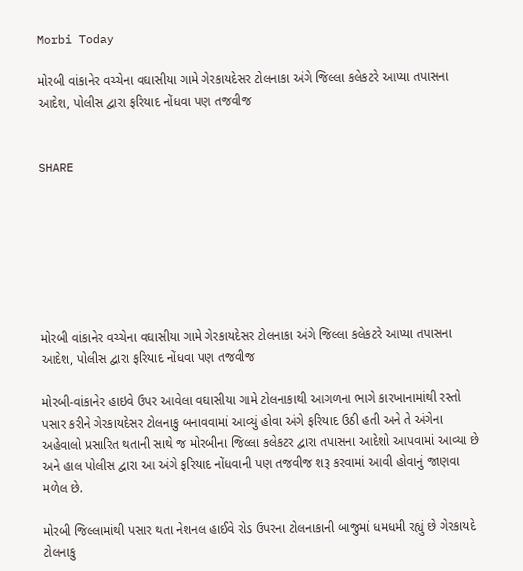Morbi Today

મોરબી વાંકાનેર વચ્ચેના વઘાસીયા ગામે ગેરકાયદેસર ટોલનાકા અંગે જિલ્લા કલેકટરે આપ્યા તપાસના આદેશ, પોલીસ દ્વારા ફરિયાદ નોંધવા પણ તજવીજ


SHARE







મોરબી વાંકાનેર વચ્ચેના વઘાસીયા ગામે ગેરકાયદેસર ટોલનાકા અંગે જિલ્લા કલેકટરે આપ્યા તપાસના આદેશ, પોલીસ દ્વારા ફરિયાદ નોંધવા પણ તજવીજ

મોરબી-વાંકાનેર હાઇવે ઉપર આવેલા વઘાસીયા ગામે ટોલનાકાથી આગળના ભાગે કારખાનામાંથી રસ્તો પસાર કરીને ગેરકાયદેસર ટોલનાકુ બનાવવામાં આવ્યું હોવા અંગે ફરિયાદ ઉઠી હતી અને તે અંગેના અહેવાલો પ્રસારિત થતાની સાથે જ મોરબીના જિલ્લા કલેકટર દ્વારા તપાસના આદેશો આપવામાં આવ્યા છે અને હાલ પોલીસ દ્વારા આ અંગે ફરિયાદ નોંધવાની પણ તજવીજ શરૂ કરવામાં આવી હોવાનું જાણવા મળેલ છે.

મોરબી જિલ્લામાંથી પસાર થતા નેશનલ હાઈવે રોડ ઉપરના ટોલનાકાની બાજુમાં ધમધમી રહ્યું છે ગેરકાયદે ટોલનાકુ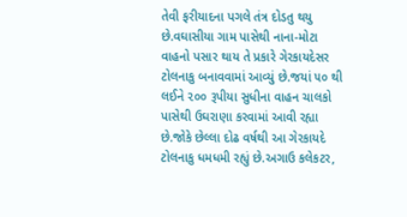તેવી ફરીયાદના પગલે તંત્ર દોડતુ થયુ છે.વઘાસીયા ગામ પાસેથી નાના-મોટા વાહનો પસાર થાય તે પ્રકારે ગેરકાયદેસર ટોલનાકુ બનાવવામાં આવ્યું છે.જયાં ૫૦ થી લઈને ૨૦૦ રૂપીયા સુધીના વાહન ચાલકો પાસેથી ઉઘરાણા કરવામાં આવી રહ્યા છે.જોકે છેલ્લા દોઢ વર્ષથી આ ગેરકાયદે ટોલનાકુ ધમધમી રહ્યું છે.અગાઉ કલેકટર,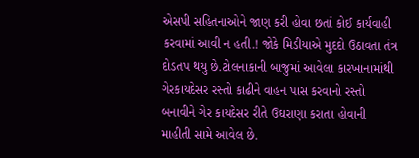એસપી સહિતનાઓને જાણ કરી હોવા છતાં કોઈ કાર્યવાહી કરવામાં આવી ન હતી.! જોકે મિડીયાએ મુદદો ઉઠાવતા તંત્ર દોડતપ થયુ છે.ટોલનાકાની બાજુમાં આવેલા કારખાનામાંથી ગેરકાયદેસર રસ્તો કાઢીને વાહન પાસ કરવાનો રસ્તો બનાવીને ગેર કાયદેસર રીતે ઉઘરાણા કરાતા હોવાની માહીતી સામે આવેલ છે.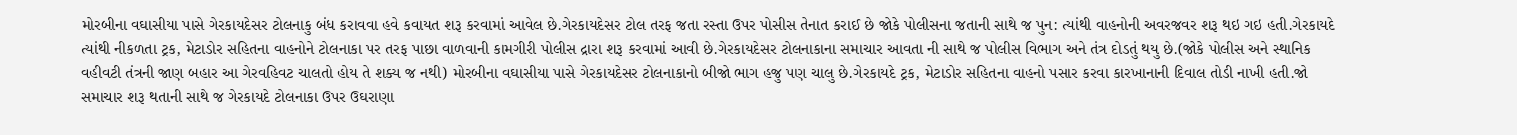મોરબીના વઘાસીયા પાસે ગેરકાયદેસર ટોલનાકુ બંધ કરાવવા હવે કવાયત શરૂ કરવામાં આવેલ છે.ગેરકાયદેસર ટોલ તરફ જતા રસ્તા ઉપર પોસીસ તેનાત કરાઈ છે જોકે પોલીસના જતાની સાથે જ પુન: ત્યાંથી વાહનોની અવરજવર શરૂ થઇ ગઇ હતી.ગેરકાયદે ત્યાંથી નીકળતા ટ્રક, મેટાડોર સહિતના વાહનોને ટોલનાકા પર તરફ પાછા વાળવાની કામગીરી પોલીસ દ્રારા શરૂ કરવામાં આવી છે.ગેરકાયદેસર ટોલનાકાના સમાચાર આવતા ની સાથે જ પોલીસ વિભાગ અને તંત્ર દોડતું થયુ છે.(જોકે પોલીસ અને સ્થાનિક વહીવટી તંત્રની જાણ બહાર આ ગેરવહિવટ ચાલતો હોય તે શક્ય જ નથી) મોરબીના વઘાસીયા પાસે ગેરકાયદેસર ટોલનાકાનો બીજો ભાગ હજુ પણ ચાલુ છે.ગેરકાયદે ટ્રક, મેટાડોર સહિતના વાહનો પસાર કરવા કારખાનાની દિવાલ તોડી નાખી હતી.જો સમાચાર શરૂ થતાની સાથે જ ગેરકાયદે ટોલનાકા ઉપર ઉઘરાણા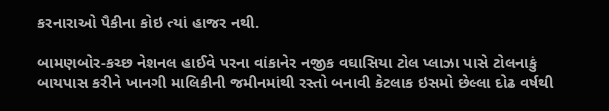કરનારાઓ પૈકીના કોઇ ત્યાં હાજર નથી.

બામણબોર-કચ્છ નેશનલ હાઈવે પરના વાંકાનેર નજીક વઘાસિયા ટોલ પ્લાઝા પાસે ટોલનાકું બાયપાસ કરીને ખાનગી માલિકીની જમીનમાંથી રસ્તો બનાવી કેટલાક ઇસમો છેલ્લા દોઢ વર્ષથી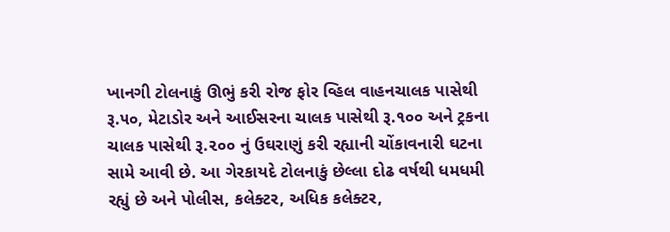ખાનગી ટોલનાકું ઊભું કરી રોજ ફોર વ્હિલ વાહનચાલક પાસેથી રૂ.૫૦, મેટાડોર અને આઈસરના ચાલક પાસેથી રૂ.૧૦૦ અને ટ્રકના ચાલક પાસેથી રૂ.૨૦૦ નું ઉઘરાણું કરી રહ્યાની ચોંકાવનારી ઘટના સામે આવી છે. આ ગેરકાયદે ટોલનાકું છેલ્લા દોઢ વર્ષથી ધમધમી રહ્યું છે અને પોલીસ, કલેક્ટર, અધિક કલેક્ટર,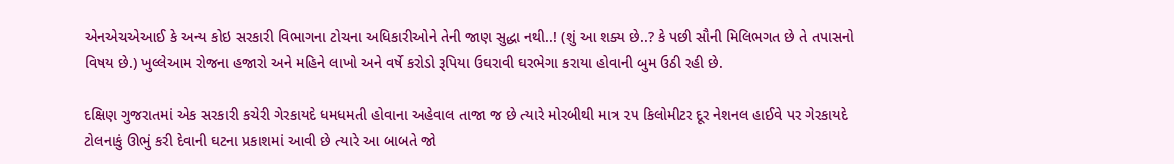એનએચએઆઈ કે અન્ય કોઇ સરકારી વિભાગના ટોચના અધિકારીઓને તેની જાણ સુદ્ધા નથી..! (શું આ શક્ય છે..? કે પછી સૌની મિલિભગત છે તે તપાસનો વિષય છે.) ખુલ્લેઆમ રોજના હજારો અને મહિને લાખો અને વર્ષે કરોડો રૂપિયા ઉઘરાવી ઘરભેગા કરાયા હોવાની બુમ ઉઠી રહી છે.

દક્ષિણ ગુજરાતમાં એક સરકારી કચેરી ગેરકાયદે ધમધમતી હોવાના અહેવાલ તાજા જ છે ત્યારે મોરબીથી માત્ર ૨૫ કિલોમીટર દૂર નેશનલ હાઈવે પર ગેરકાયદે ટોલનાકું ઊભું કરી દેવાની ઘટના પ્રકાશમાં આવી છે ત્યારે આ બાબતે જો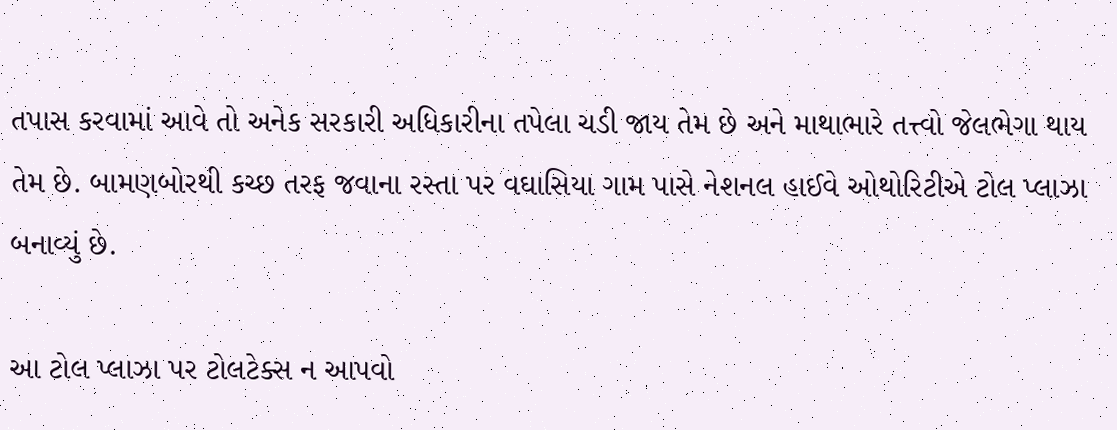તપાસ કરવામાં આવે તો અનેક સરકારી અધિકારીના તપેલા ચડી જાય તેમ છે અને માથાભારે તત્ત્વો જેલભેગા થાય તેમ છે. બામણબોરથી કચ્છ તરફ જવાના રસ્તા પર વઘાસિયા ગામ પાસે નેશનલ હાઈવે ઓથોરિટીએ ટોલ પ્લાઝા બનાવ્યું છે.

આ ટોલ પ્લાઝા પર ટોલટેક્સ ન આપવો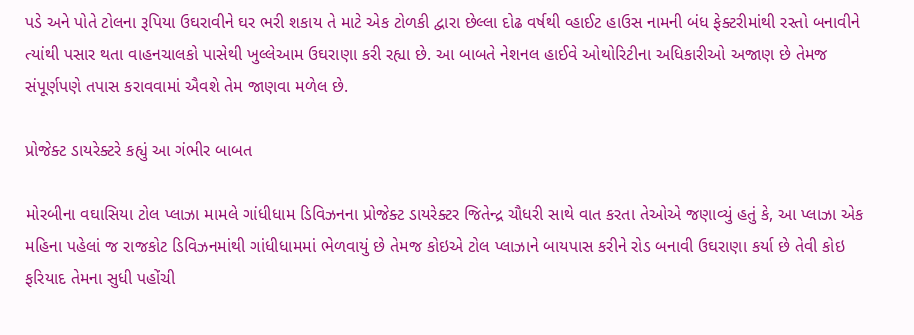પડે અને પોતે ટોલના રૂપિયા ઉઘરાવીને ઘર ભરી શકાય તે માટે એક ટોળકી દ્વારા છેલ્લા દોઢ વર્ષથી વ્હાઈટ હાઉસ નામની બંધ ફેક્ટરીમાંથી રસ્તો બનાવીને ત્યાંથી પસાર થતા વાહનચાલકો પાસેથી ખુલ્લેઆમ ઉઘરાણા કરી રહ્યા છે. આ બાબતે નેશનલ હાઈવે ઓથોરિટીના અધિકારીઓ અજાણ છે તેમજ સંપૂર્ણપણે તપાસ કરાવવામાં ઐવશે તેમ જાણવા મળેલ છે.

પ્રોજેક્ટ ડાયરેક્ટરે કહ્યું આ ગંભીર બાબત

મોરબીના વઘાસિયા ટોલ પ્લાઝા મામલે ગાંધીધામ ડિવિઝનના પ્રોજેક્ટ ડાયરેક્ટર જિતેન્દ્ર ચૌધરી સાથે વાત કરતા તેઓએ જણાવ્યું હતું કે, આ પ્લાઝા એક મહિના પહેલાં જ રાજકોટ ડિવિઝનમાંથી ગાંધીધામમાં ભેળવાયું છે તેમજ કોઇએ ટોલ પ્લાઝાને બાયપાસ કરીને રોડ બનાવી ઉઘરાણા કર્યા છે તેવી કોઇ ફરિયાદ તેમના સુધી પહોંચી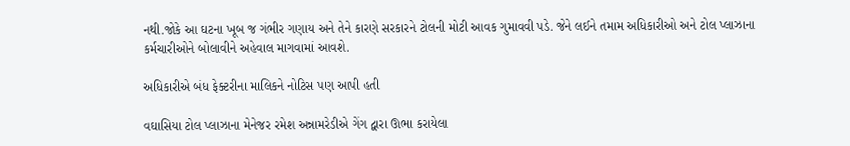નથી.જોકે આ ઘટના ખૂબ જ ગંભીર ગણાય અને તેને કારણે સરકારને ટોલની મોટી આવક ગુમાવવી પડે. જેને લઈને તમામ અધિકારીઓ અને ટોલ પ્લાઝાના કર્મચારીઓને બોલાવીને અહેવાલ માગવામાં આવશે.

અધિકારીએ બંધ ફેક્ટરીના માલિકને નોટિસ પણ આપી હતી

વઘાસિયા ટોલ પ્લાઝાના મેનેજર રમેશ અન્નામરેડીએ ગેંગ દ્વારા ઊભા કરાયેલા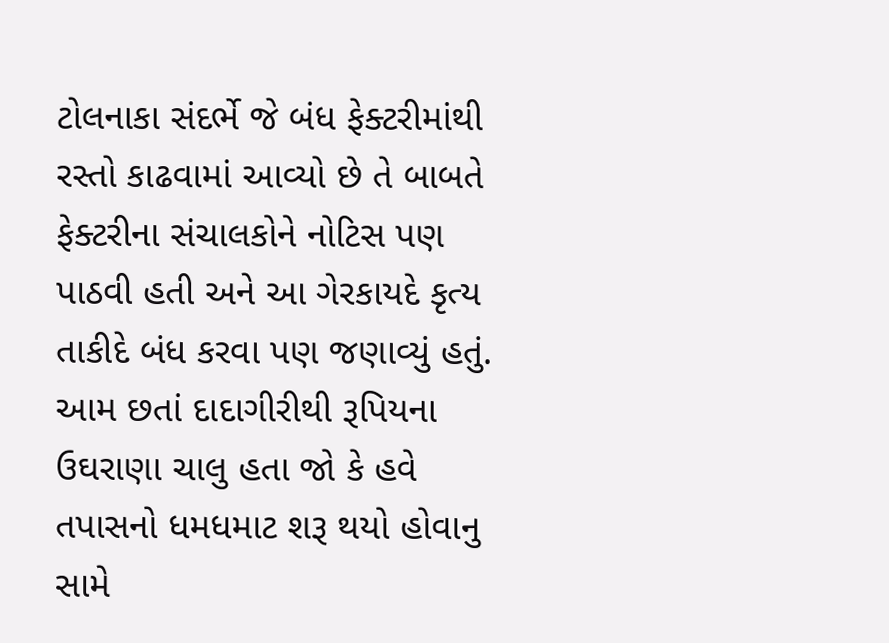ટોલનાકા સંદર્ભે જે બંધ ફેક્ટરીમાંથી રસ્તો કાઢવામાં આવ્યો છે તે બાબતે ફેક્ટરીના સંચાલકોને નોટિસ પણ પાઠવી હતી અને આ ગેરકાયદે કૃત્ય તાકીદે બંધ કરવા પણ જણાવ્યું હતું. આમ છતાં દાદાગીરીથી રૂપિયના ઉઘરાણા ચાલુ હતા જો કે હવે તપાસનો ધમધમાટ શરૂ થયો હોવાનુ સામે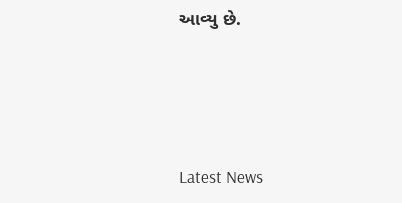આવ્યુ છે.






Latest News